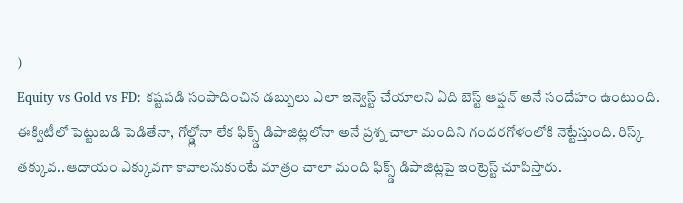)
Equity vs Gold vs FD: కష్టపడి సంపాదించిన డబ్బులు ఎలా ఇన్వెస్ట్ చేయాలని ఏది బెస్ట్ ఆప్షన్ అనే సందేహం ఉంటుంది. ఈక్విటీలో పెట్టుబడి పెడితేనా, గోల్డ్లోనా లేక ఫిక్స్డ్ డిపాజిట్లలోనా అనే ప్రశ్న చాలా మందిని గందరగోళంలోకి నెట్టేస్తుంది. రిస్క్ తక్కువ..ఆదాయం ఎక్కువగా కావాలనుకుంటే మాత్రం చాలా మంది ఫిక్స్డ్ డిపాజిట్లపై ఇంట్రెస్ట్ చూపిస్తారు.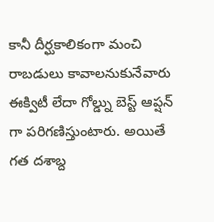కానీ దీర్ఘకాలికంగా మంచి రాబడులు కావాలనుకునేవారు ఈక్విటీ లేదా గోల్డ్ను బెస్ట్ ఆప్షన్ గా పరిగణిస్తుంటారు. అయితే గత దశాబ్ద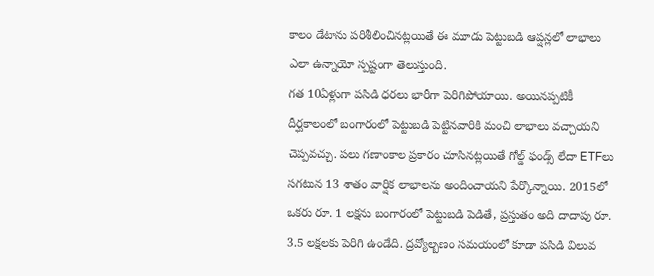కాలం డేటాను పరిశీలించినట్లయితే ఈ మూడు పెట్టుబడి ఆప్షన్లలో లాభాలు ఎలా ఉన్నాయో స్పష్టంగా తెలుస్తుంది.
గత 10ఏళ్లుగా పసిడి ధరలు భారీగా పెరిగిపోయాయి. అయినప్పటికీ దీర్ఘకాలంలో బంగారంలో పెట్టుబడి పెట్టినవారికి మంచి లాభాలు వచ్చాయని చెప్పవచ్చు. పలు గణాంకాల ప్రకారం చూసినట్లయితే గోల్డ్ ఫండ్స్ లేదా ETFలు సగటున 13 శాతం వార్షిక లాభాలను అందించాయని పేర్కొన్నాయి. 2015లో ఒకరు రూ. 1 లక్షను బంగారంలో పెట్టుబడి పెడితే, ప్రస్తుతం అది దాదాపు రూ. 3.5 లక్షలకు పెరిగి ఉండేది. ద్రవ్యోల్బణం సమయంలో కూడా పసిడి విలువ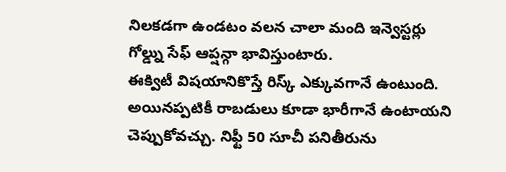నిలకడగా ఉండటం వలన చాలా మంది ఇన్వెస్టర్లు గోల్డ్ను సేఫ్ ఆప్షన్గా భావిస్తుంటారు.
ఈక్విటీ విషయానికొస్తే రిస్క్ ఎక్కువగానే ఉంటుంది. అయినప్పటికీ రాబడులు కూడా భారీగానే ఉంటాయని చెప్పుకోవచ్చు. నిఫ్టీ 50 సూచీ పనితీరును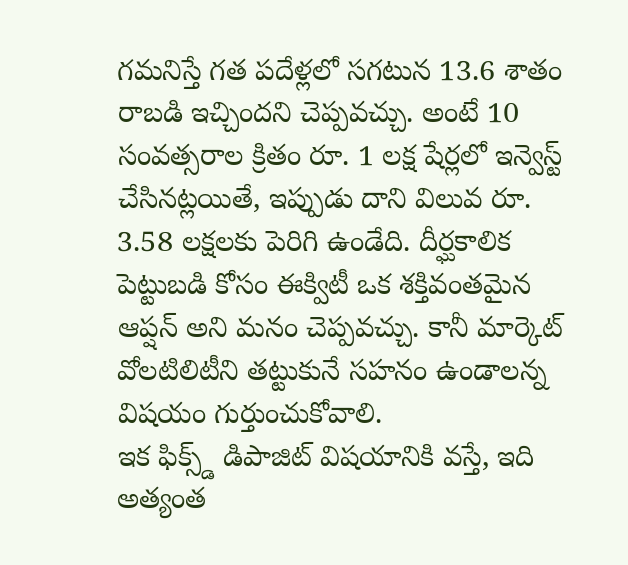గమనిస్తే గత పదేళ్లలో సగటున 13.6 శాతం రాబడి ఇచ్చిందని చెప్పవచ్చు. అంటే 10 సంవత్సరాల క్రితం రూ. 1 లక్ష షేర్లలో ఇన్వెస్ట్ చేసినట్లయితే, ఇప్పుడు దాని విలువ రూ. 3.58 లక్షలకు పెరిగి ఉండేది. దీర్ఘకాలిక పెట్టుబడి కోసం ఈక్విటీ ఒక శక్తివంతమైన ఆప్షన్ అని మనం చెప్పవచ్చు. కానీ మార్కెట్ వోలటిలిటీని తట్టుకునే సహనం ఉండాలన్న విషయం గుర్తుంచుకోవాలి.
ఇక ఫిక్స్డ్ డిపాజిట్ విషయానికి వస్తే, ఇది అత్యంత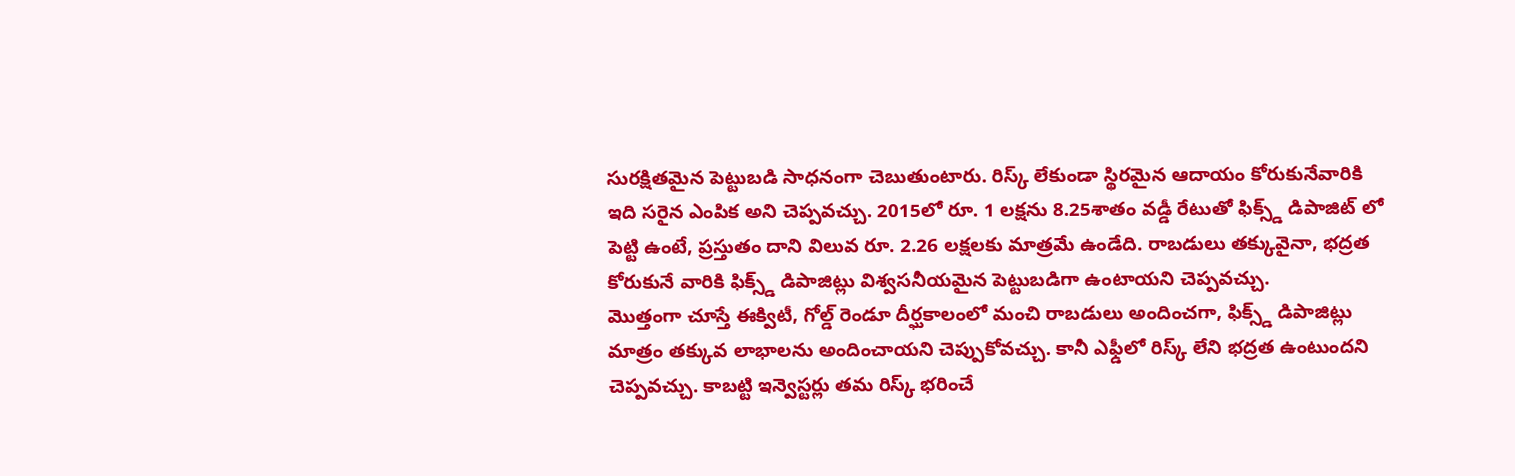సురక్షితమైన పెట్టుబడి సాధనంగా చెబుతుంటారు. రిస్క్ లేకుండా స్థిరమైన ఆదాయం కోరుకునేవారికి ఇది సరైన ఎంపిక అని చెప్పవచ్చు. 2015లో రూ. 1 లక్షను 8.25శాతం వడ్డీ రేటుతో ఫిక్స్డ్ డిపాజిట్ లో పెట్టి ఉంటే, ప్రస్తుతం దాని విలువ రూ. 2.26 లక్షలకు మాత్రమే ఉండేది. రాబడులు తక్కువైనా, భద్రత కోరుకునే వారికి ఫిక్స్డ్ డిపాజిట్లు విశ్వసనీయమైన పెట్టుబడిగా ఉంటాయని చెప్పవచ్చు.
మొత్తంగా చూస్తే ఈక్విటీ, గోల్డ్ రెండూ దీర్ఘకాలంలో మంచి రాబడులు అందించగా, ఫిక్స్డ్ డిపాజిట్లు మాత్రం తక్కువ లాభాలను అందించాయని చెప్పుకోవచ్చు. కానీ ఎఫ్డీలో రిస్క్ లేని భద్రత ఉంటుందని చెప్పవచ్చు. కాబట్టి ఇన్వెస్టర్లు తమ రిస్క్ భరించే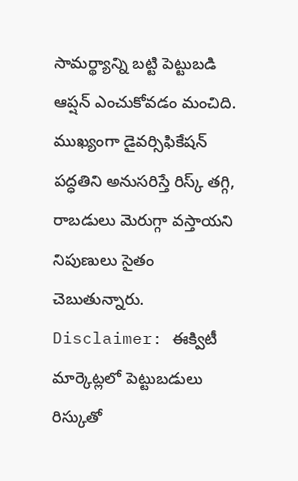సామర్థ్యాన్ని బట్టి పెట్టుబడి ఆప్షన్ ఎంచుకోవడం మంచిది. ముఖ్యంగా డైవర్సిఫికేషన్ పద్ధతిని అనుసరిస్తే రిస్క్ తగ్గి, రాబడులు మెరుగ్గా వస్తాయని నిపుణులు సైతం చెబుతున్నారు.
Disclaimer: ఈక్విటీ మార్కెట్లలో పెట్టుబడులు రిస్కుతో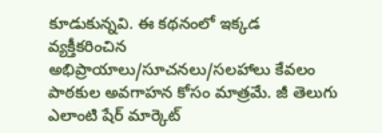కూడుకున్నవి. ఈ కథనంలో ఇక్కడ వ్యక్తీకరించిన అభిప్రాయాలు/సూచనలు/సలహాలు కేవలం పాఠకుల అవగాహన కోసం మాత్రమే. జీ తెలుగు ఎలాంటి షేర్ మార్కెట్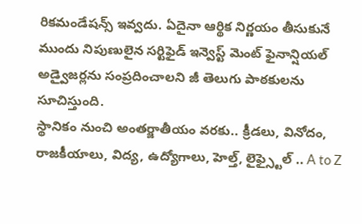రికమండేషన్స్ ఇవ్వదు. ఏదైనా ఆర్థిక నిర్ణయం తీసుకునే ముందు నిపుణులైన సర్టిఫైడ్ ఇన్వెస్ట్ మెంట్ ఫైనాన్షియల్ అడ్వైజర్లను సంప్రదించాలని జీ తెలుగు పాఠకులను సూచిస్తుంది.
స్థానికం నుంచి అంతర్జాతీయం వరకు.. క్రీడలు, వినోదం, రాజకీయాలు, విద్య, ఉద్యోగాలు, హెల్త్, లైఫ్స్టైల్ .. A to Z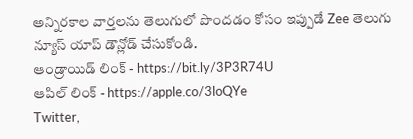అన్నిరకాల వార్తలను తెలుగులో పొందడం కోసం ఇప్పుడే Zee తెలుగు న్యూస్ యాప్ డౌన్లోడ్ చేసుకోండి.
ఆండ్రాయిడ్ లింక్ - https://bit.ly/3P3R74U
ఆపిల్ లింక్ - https://apple.co/3loQYe
Twitter,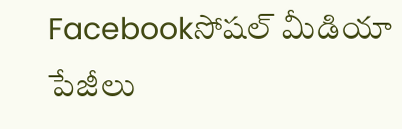Facebookసోషల్ మీడియా పేజీలు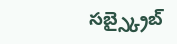సబ్స్క్రైబ్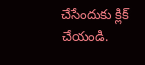చేసేందుకు క్లిక్ చేయండి.